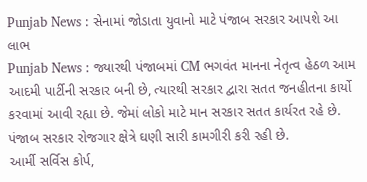Punjab News : સેનામાં જોડાતા યુવાનો માટે પંજાબ સરકાર આપશે આ લાભ
Punjab News : જ્યારથી પંજાબમાં CM ભગવંત માનના નેતૃત્વ હેઠળ આમ આદમી પાર્ટીની સરકાર બની છે, ત્યારથી સરકાર દ્વારા સતત જનહીતના કાર્યો કરવામાં આવી રહ્યા છે. જેમાં લોકો માટે માન સરકાર સતત કાર્યરત રહે છે. પંજાબ સરકાર રોજગાર ક્ષેત્રે ઘણી સારી કામગીરી કરી રહી છે.
આર્મી સર્વિસ કોર્પ,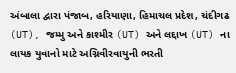અંબાલા દ્વારા પંજાબ, હરિયાણા, હિમાચલ પ્રદેશ, ચંદીગઢ (UT), જમ્મુ અને કાશ્મીર (UT) અને લદ્દાખ (UT) ના લાયક યુવાનો માટે અગ્નિવીરવાયુની ભરતી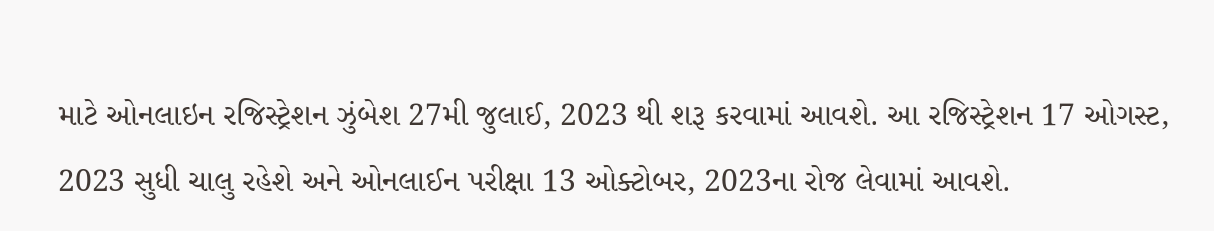માટે ઓનલાઇન રજિસ્ટ્રેશન ઝુંબેશ 27મી જુલાઈ, 2023 થી શરૂ કરવામાં આવશે. આ રજિસ્ટ્રેશન 17 ઓગસ્ટ, 2023 સુધી ચાલુ રહેશે અને ઓનલાઈન પરીક્ષા 13 ઓક્ટોબર, 2023ના રોજ લેવામાં આવશે.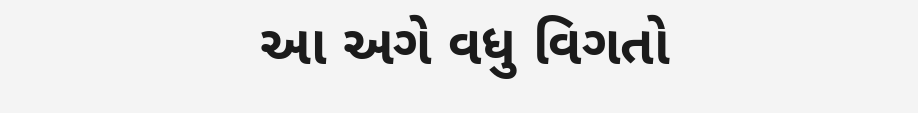આ અગે વધુ વિગતો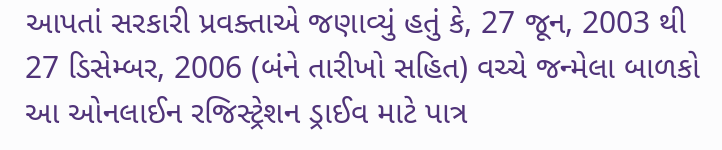આપતાં સરકારી પ્રવક્તાએ જણાવ્યું હતું કે, 27 જૂન, 2003 થી 27 ડિસેમ્બર, 2006 (બંને તારીખો સહિત) વચ્ચે જન્મેલા બાળકો આ ઓનલાઈન રજિસ્ટ્રેશન ડ્રાઈવ માટે પાત્ર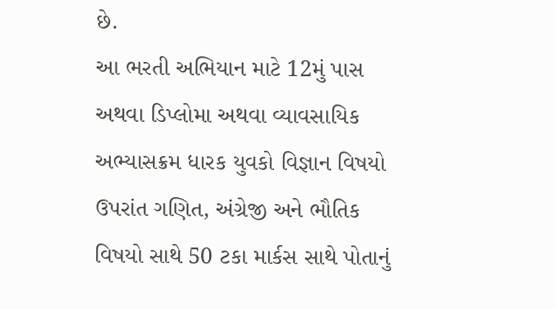છે.
આ ભરતી અભિયાન માટે 12મું પાસ અથવા ડિપ્લોમા અથવા વ્યાવસાયિક અભ્યાસક્રમ ધારક યુવકો વિજ્ઞાન વિષયો ઉપરાંત ગણિત, અંગ્રેજી અને ભૌતિક વિષયો સાથે 50 ટકા માર્કસ સાથે પોતાનું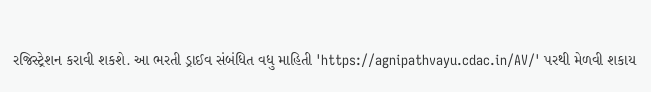રજિસ્ટ્રેશન કરાવી શકશે. આ ભરતી ડ્રાઈવ સંબંધિત વધુ માહિતી 'https://agnipathvayu.cdac.in/AV/' પરથી મેળવી શકાય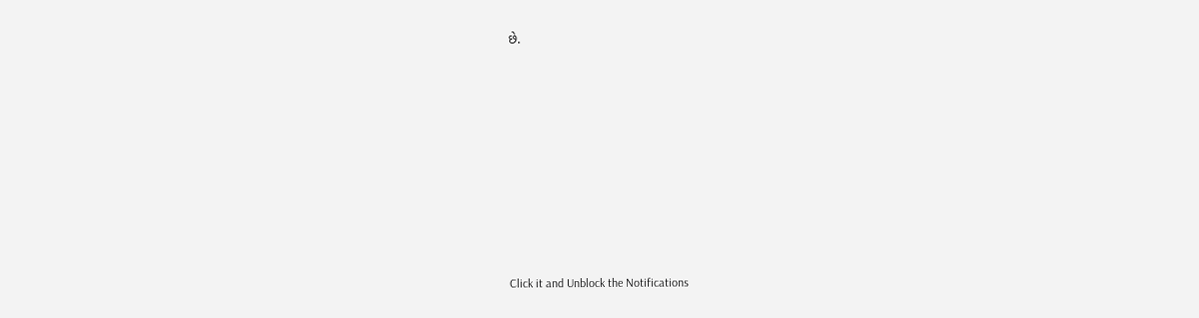છે.












Click it and Unblock the Notifications